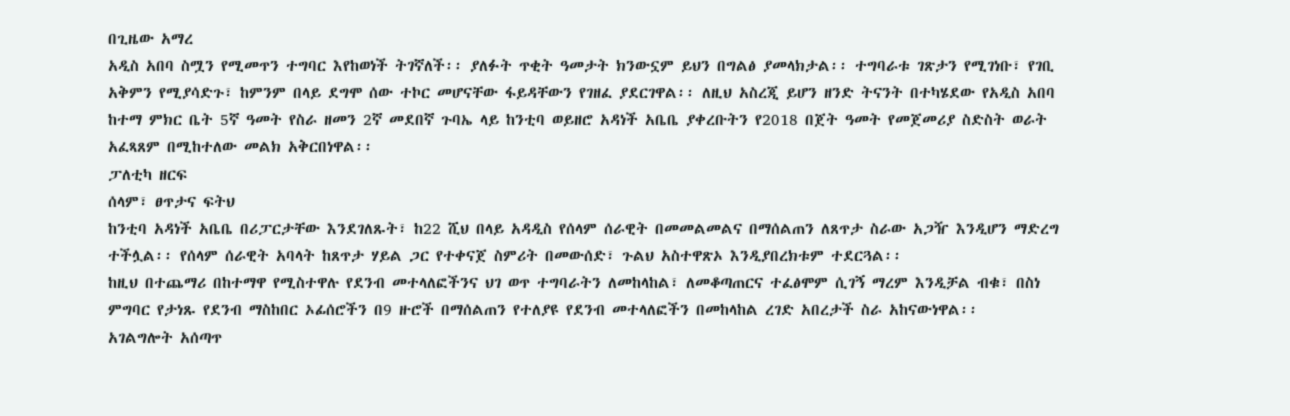በጊዜው አማረ
አዲስ አበባ ስሟን የሚመጥን ተግባር እየከወነች ትገኛለች፡፡ ያለፉት ጥቂት ዓመታት ክንውኗም ይህን በግልፅ ያመላክታል፡፡ ተግባራቱ ገጽታን የሚገነቡ፣ የገቢ አቅምን የሚያሳድጉ፣ ከምንም በላይ ደግሞ ሰው ተኮር መሆናቸው ፋይዳቸውን የገዘፈ ያደርገዋል፡፡ ለዚህ አስረጂ ይሆን ዘንድ ትናንት በተካሄደው የአዲስ አበባ ከተማ ምክር ቤት 5ኛ ዓመት የስራ ዘመን 2ኛ መደበኛ ጉባኤ ላይ ከንቲባ ወይዘሮ አዳነች አቤቤ ያቀረቡትን የ2018 በጀት ዓመት የመጀመሪያ ስድስት ወራት አፈጻጸም በሚከተለው መልክ አቅርበነዋል፡፡
ፓለቲካ ዘርፍ
ሰላም፣ ፀጥታና ፍትህ
ከንቲባ አዳነች አቤቤ በሪፓርታቸው እንደገለጹት፣ ከ22 ሺህ በላይ አዳዲስ የሰላም ሰራዊት በመመልመልና በማሰልጠን ለጸጥታ ስራው አጋዥ እንዲሆን ማድረግ ተችሏል፡፡ የሰላም ሰራዊት አባላት ከጸጥታ ሃይል ጋር የተቀናጀ ስምሪት በመውሰድ፣ ጉልህ አስተዋጽኦ እንዲያበረክቱም ተደርጓል፡፡
ከዚህ በተጨማሪ በከተማዋ የሚስተዋሉ የደንብ መተላለፎችንና ህገ ወጥ ተግባራትን ለመከላከል፣ ለመቆጣጠርና ተፈፅሞም ሲገኝ ማረም እንዲቻል ብቁ፣ በስነ ምግባር የታነጹ የደንብ ማስከበር ኦፊሰሮችን በ9 ዙሮች በማሰልጠን የተለያዩ የደንብ መተላለፎችን በመከላከል ረገድ አበረታች ስራ አከናውነዋል፡፡
አገልግሎት አሰጣጥ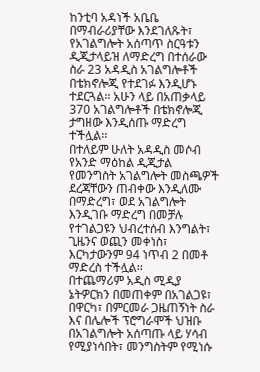ከንቲባ አዳነች አቤቤ በማብራሪያቸው እንደገለጹት፣ የአገልግሎት አሰጣጥ ስርዓቱን ዲጂታላይዝ ለማድረግ በተሰራው ስራ 23 አዳዲስ አገልግሎቶች በቴክኖሎጂ የተደገፉ እንዲሆኑ ተደርጓል፡፡ አሁን ላይ በአጠቃላይ 370 አገልግሎቶች በቴክኖሎጂ ታግዘው እንዲሰጡ ማድረግ ተችሏል፡፡
በተለይም ሁለት አዳዲስ መሶብ የአንድ ማዕከል ዲጂታል የመንግስት አገልግሎት መስጫዎች ደረጃቸውን ጠብቀው እንዲለሙ በማድረግ፣ ወደ አገልግሎት እንዲገቡ ማድረግ በመቻሉ የተገልጋዩን ህብረተሰብ እንግልት፣ ጊዜንና ወጪን መቀነስ፣ እርካታውንም 94 ነጥብ 2 በመቶ ማድረስ ተችሏል፡፡
በተጨማሪም አዲስ ሚዲያ ኔትዎርክን በመጠቀም በአገልጋዩ፣ በዋርካ፣ በምርመራ ጋዜጠኝነት ስራ እና በሌሎች ፕሮግራሞች ህዝቡ በአገልግሎት አሰጣጡ ላይ ሃሳብ የሚያነሳበት፣ መንግስትም የሚነሱ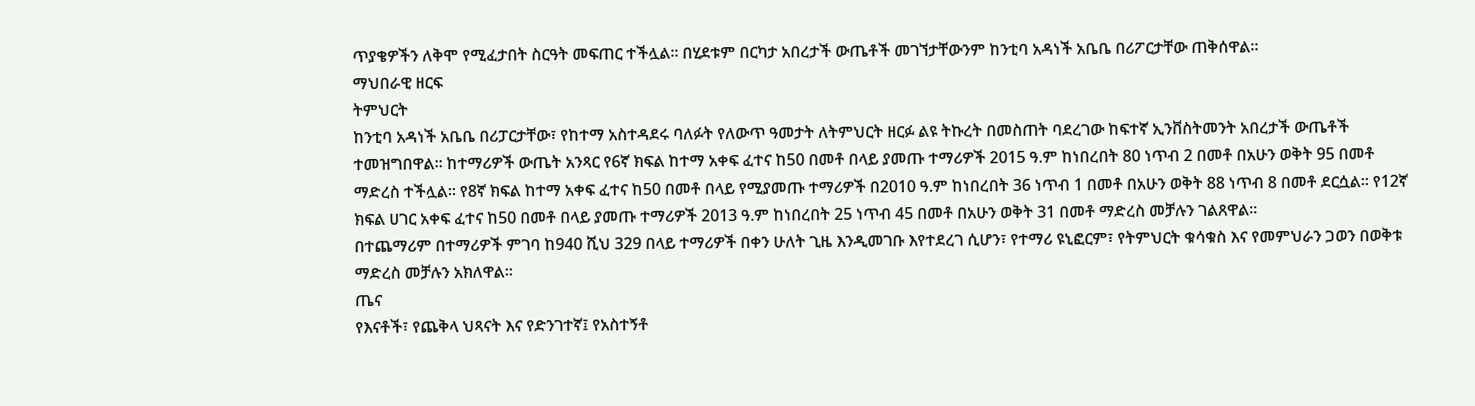ጥያቄዎችን ለቅሞ የሚፈታበት ስርዓት መፍጠር ተችሏል። በሂደቱም በርካታ አበረታች ውጤቶች መገኘታቸውንም ከንቲባ አዳነች አቤቤ በሪፖርታቸው ጠቅሰዋል፡፡
ማህበራዊ ዘርፍ
ትምህርት
ከንቲባ አዳነች አቤቤ በሪፓርታቸው፣ የከተማ አስተዳደሩ ባለፉት የለውጥ ዓመታት ለትምህርት ዘርፉ ልዩ ትኩረት በመስጠት ባደረገው ከፍተኛ ኢንቨስትመንት አበረታች ውጤቶች ተመዝግበዋል፡፡ ከተማሪዎች ውጤት አንጻር የ6ኛ ክፍል ከተማ አቀፍ ፈተና ከ50 በመቶ በላይ ያመጡ ተማሪዎች 2015 ዓ.ም ከነበረበት 80 ነጥብ 2 በመቶ በአሁን ወቅት 95 በመቶ ማድረስ ተችሏል፡፡ የ8ኛ ክፍል ከተማ አቀፍ ፈተና ከ50 በመቶ በላይ የሚያመጡ ተማሪዎች በ2010 ዓ.ም ከነበረበት 36 ነጥብ 1 በመቶ በአሁን ወቅት 88 ነጥብ 8 በመቶ ደርሷል፡፡ የ12ኛ ክፍል ሀገር አቀፍ ፈተና ከ50 በመቶ በላይ ያመጡ ተማሪዎች 2013 ዓ.ም ከነበረበት 25 ነጥብ 45 በመቶ በአሁን ወቅት 31 በመቶ ማድረስ መቻሉን ገልጸዋል፡፡
በተጨማሪም በተማሪዎች ምገባ ከ940 ሺህ 329 በላይ ተማሪዎች በቀን ሁለት ጊዜ እንዲመገቡ እየተደረገ ሲሆን፣ የተማሪ ዩኒፎርም፣ የትምህርት ቁሳቁስ እና የመምህራን ጋወን በወቅቱ ማድረስ መቻሉን አክለዋል፡፡
ጤና
የእናቶች፣ የጨቅላ ህጻናት እና የድንገተኛ፤ የአስተኝቶ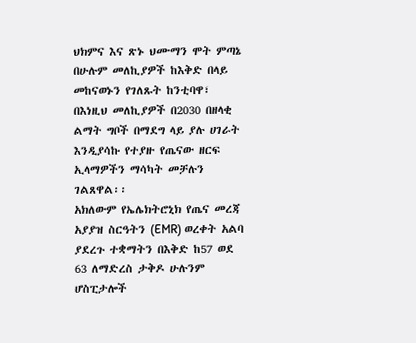ህክምና እና ጽኑ ህሙማን ሞት ምጣኔ በሁሉም መለኪያዎች ከእቅድ በላይ መከናወኑን የገለጹት ከንቲባዋ፣ በእነዚህ መለኪያዎች በ2030 በዘላቂ ልማት ግቦች በማደግ ላይ ያሉ ሀገራት እንዲያሳኩ የተያዙ የጤናው ዘርፍ ኢላማዎችን ማሳካት መቻሉን ገልጸዋል፡፡
አክለውም የኤሌክትሮኒክ የጤና መረጃ አያያዝ ስርዓትን (EMR) ወረቀት አልባ ያደረጉ ተቋማትን በእቅድ ከ57 ወደ 63 ለማድረስ ታቅዶ ሁሉንም ሆስፒታሎች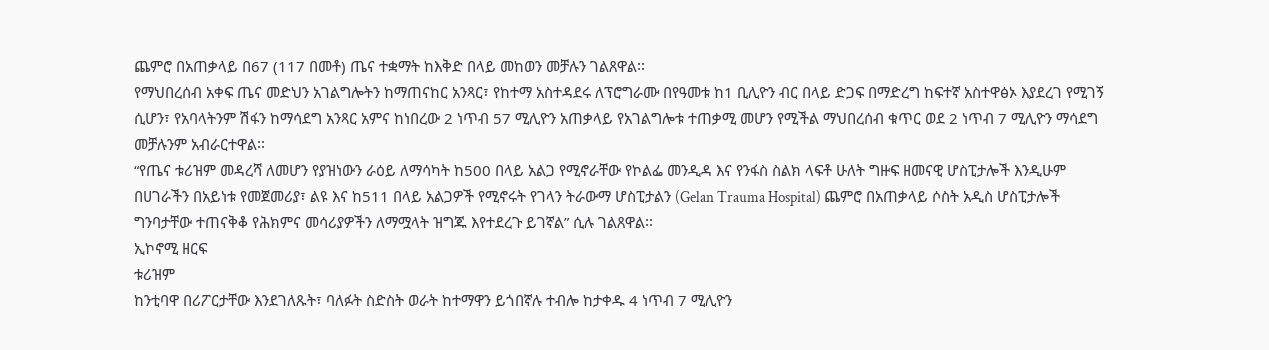ጨምሮ በአጠቃላይ በ67 (117 በመቶ) ጤና ተቋማት ከእቅድ በላይ መከወን መቻሉን ገልጸዋል፡፡
የማህበረሰብ አቀፍ ጤና መድህን አገልግሎትን ከማጠናከር አንጻር፣ የከተማ አስተዳደሩ ለፕሮግራሙ በየዓመቱ ከ1 ቢሊዮን ብር በላይ ድጋፍ በማድረግ ከፍተኛ አስተዋፅኦ እያደረገ የሚገኝ ሲሆን፣ የአባላትንም ሽፋን ከማሳደግ አንጻር አምና ከነበረው 2 ነጥብ 57 ሚሊዮን አጠቃላይ የአገልግሎቱ ተጠቃሚ መሆን የሚችል ማህበረሰብ ቁጥር ወደ 2 ነጥብ 7 ሚሊዮን ማሳደግ መቻሉንም አብራርተዋል፡፡
“የጤና ቱሪዝም መዳረሻ ለመሆን የያዝነውን ራዕይ ለማሳካት ከ500 በላይ አልጋ የሚኖራቸው የኮልፌ መንዲዳ እና የንፋስ ስልክ ላፍቶ ሁለት ግዙፍ ዘመናዊ ሆስፒታሎች እንዲሁም በሀገራችን በአይነቱ የመጀመሪያ፣ ልዩ እና ከ511 በላይ አልጋዎች የሚኖሩት የገላን ትራውማ ሆስፒታልን (Gelan Trauma Hospital) ጨምሮ በአጠቃላይ ሶስት አዲስ ሆስፒታሎች ግንባታቸው ተጠናቅቆ የሕክምና መሳሪያዎችን ለማሟላት ዝግጁ እየተደረጉ ይገኛል” ሲሉ ገልጸዋል፡፡
ኢኮኖሚ ዘርፍ
ቱሪዝም
ከንቲባዋ በሪፖርታቸው እንደገለጹት፣ ባለፉት ስድስት ወራት ከተማዋን ይጎበኛሉ ተብሎ ከታቀዱ 4 ነጥብ 7 ሚሊዮን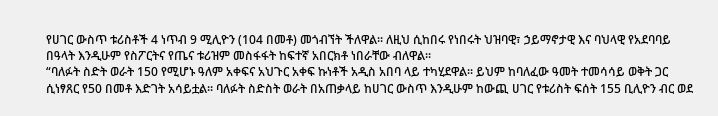የሀገር ውስጥ ቱሪስቶች 4 ነጥብ 9 ሚሊዮን (104 በመቶ) መጎብኘት ችለዋል፡፡ ለዚህ ሲከበሩ የነበሩት ህዝባዊ፣ ኃይማኖታዊ እና ባህላዊ የአደባባይ በዓላት እንዲሁም የስፖርትና የጤና ቱሪዝም መስፋፋት ከፍተኛ አበርክቶ ነበራቸው ብለዋል፡፡
“ባለፉት ስድት ወራት 150 የሚሆኑ ዓለም አቀፍና አህጉር አቀፍ ኩነቶች አዲስ አበባ ላይ ተካሂደዋል፡፡ ይህም ከባለፈው ዓመት ተመሳሳይ ወቅት ጋር ሲነፃጸር የ50 በመቶ እድገት አሳይቷል፡፡ ባለፉት ስድስት ወራት በአጠቃላይ ከሀገር ውስጥ እንዲሁም ከውጪ ሀገር የቱሪስት ፍሰት 155 ቢሊዮን ብር ወደ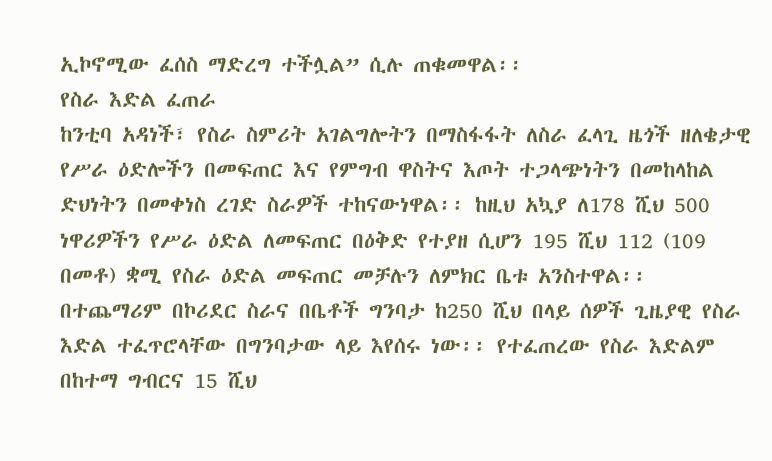ኢኮኖሚው ፈሰስ ማድረግ ተችሏል” ሲሉ ጠቁመዋል፡፡
የስራ እድል ፈጠራ
ከንቲባ አዳነች፣ የስራ ስምሪት አገልግሎትን በማስፋፋት ለስራ ፈላጊ ዜጎች ዘለቄታዊ የሥራ ዕድሎችን በመፍጠር እና የምግብ ዋስትና እጦት ተጋላጭነትን በመከላከል ድህነትን በመቀነስ ረገድ ስራዎች ተከናውነዋል፡፡ ከዚህ አኳያ ለ178 ሺህ 500 ነዋሪዎችን የሥራ ዕድል ለመፍጠር በዕቅድ የተያዘ ሲሆን 195 ሺህ 112 (109 በመቶ) ቋሚ የስራ ዕድል መፍጠር መቻሉን ለምክር ቤቱ አንስተዋል፡፡
በተጨማሪም በኮሪደር ስራና በቤቶች ግንባታ ከ250 ሺህ በላይ ሰዎች ጊዜያዊ የስራ እድል ተፈጥሮላቸው በግንባታው ላይ እየሰሩ ነው፡፡ የተፈጠረው የስራ እድልም በከተማ ግብርና 15 ሺህ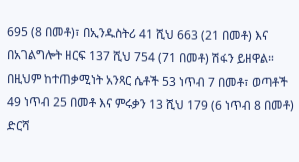695 (8 በመቶ)፣ በኢንዱስትሪ 41 ሺህ 663 (21 በመቶ) እና በአገልግሎት ዘርፍ 137 ሺህ 754 (71 በመቶ) ሽፋን ይዘዋል። በዚህም ከተጠቃሚነት አንጻር ሴቶች 53 ነጥብ 7 በመቶ፣ ወጣቶች 49 ነጥብ 25 በመቶ እና ምሩቃን 13 ሺህ 179 (6 ነጥብ 8 በመቶ) ድርሻ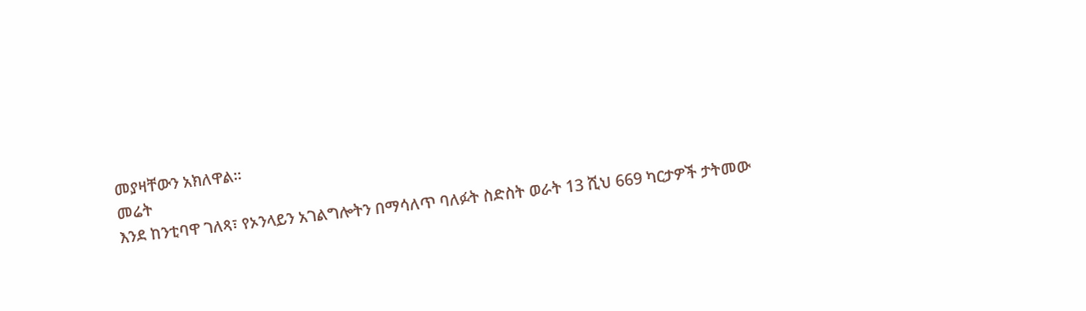መያዛቸውን አክለዋል፡፡
መሬት
እንደ ከንቲባዋ ገለጻ፣ የኦንላይን አገልግሎትን በማሳለጥ ባለፉት ስድስት ወራት 13 ሺህ 669 ካርታዎች ታትመው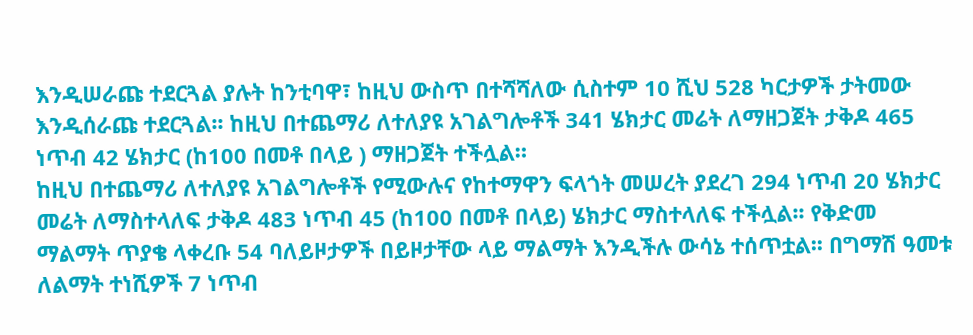እንዲሠራጩ ተደርጓል ያሉት ከንቲባዋ፣ ከዚህ ውስጥ በተሻሻለው ሲስተም 10 ሺህ 528 ካርታዎች ታትመው እንዲሰራጩ ተደርጓል፡፡ ከዚህ በተጨማሪ ለተለያዩ አገልግሎቶች 341 ሄክታር መሬት ለማዘጋጀት ታቅዶ 465 ነጥብ 42 ሄክታር (ከ100 በመቶ በላይ ) ማዘጋጀት ተችሏል።
ከዚህ በተጨማሪ ለተለያዩ አገልግሎቶች የሚውሉና የከተማዋን ፍላጎት መሠረት ያደረገ 294 ነጥብ 20 ሄክታር መሬት ለማስተላለፍ ታቅዶ 483 ነጥብ 45 (ከ100 በመቶ በላይ) ሄክታር ማስተላለፍ ተችሏል፡፡ የቅድመ ማልማት ጥያቄ ላቀረቡ 54 ባለይዞታዎች በይዞታቸው ላይ ማልማት እንዲችሉ ውሳኔ ተሰጥቷል፡፡ በግማሽ ዓመቱ ለልማት ተነሺዎች 7 ነጥብ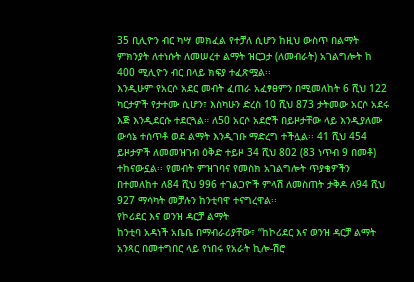35 ቢሊዮን ብር ካሣ መክፈል የተቻለ ሲሆን ከዚህ ውስጥ በልማት ምክንያት ለተነሱት ለመሠረተ ልማት ዝርጋታ (ለመብራት) አገልግሎት ከ 400 ሚሊዮን ብር በላይ ክፍያ ተፈጽሟል፡፡
እንዲሁም የአርሶ አደር መብት ፈጠራ አፈፃፀምን በሚመለከት 6 ሺህ 122 ካርታዎች የታተሙ ሲሆን፣ እስካሁን ድረስ 10 ሺህ 873 ታትመው አርሶ አደሩ እጅ እንዲደርሱ ተደርጓል። ለ50 አርሶ አደሮች በይዞታቸው ላይ እንዲያለሙ ውሳኔ ተሰጥቶ ወደ ልማት እንዲገቡ ማድረግ ተችሏል፡፡ 41 ሺህ 454 ይዞታዎች ለመመዝገብ ዕቅድ ተይዞ 34 ሺህ 802 (83 ነጥብ 9 በመቶ) ተከናውኗል፡፡ የመብት ምዝገባና የመስክ አገልግሎት ጥያቄዎችን በተመለከተ ለ84 ሺህ 996 ተገልጋዮች ምላሽ ለመስጠት ታቅዶ ለ94 ሺህ 927 ማሳካት መቻሉን ከንቲባዋ ተናግረዋል፡፡
የኮሪደር እና ወንዝ ዳርቻ ልማት
ከንቲባ አዳነች አቤቤ በማብራሪያቸው፣ “ከኮሪደር እና ወንዝ ዳርቻ ልማት አንጻር በመተግበር ላይ የነበሩ የአራት ኪሎ-ሽሮ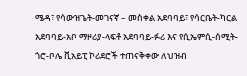ሜዳ፣ የሳውዝጌት-መገናኛ – መስቀል አደባባይ፣ የሳርቤት-ካርል አደባባይ-አቦ ማዞሪያ-ላፍቶ አደባባይ-ፉሪ እና የሲኤምሲ-ሰሚት-ጎሮ-ቦሌ ቪአይፒ ኮሪደሮች ተጠናቅቀው ለህዝብ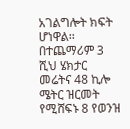አገልግሎት ክፍት ሆነዋል፡፡
በተጨማሪም 3 ሺህ ሄክታር መሬትና 48 ኪሎ ሜትር ዝርመት የሚሸፍኑ 8 የወንዝ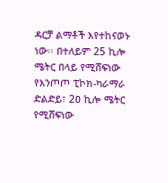ዳርቻ ልማቶች እየተከናወኑ ነው፡፡ በተለይም 25 ኪሎ ሜትር በላይ የሚሸፍነው የእንጦጦ ፒኮክ-ካራማራ ድልድይ፣ 2ዐ ኪሎ ሜትር የሚሸፍነው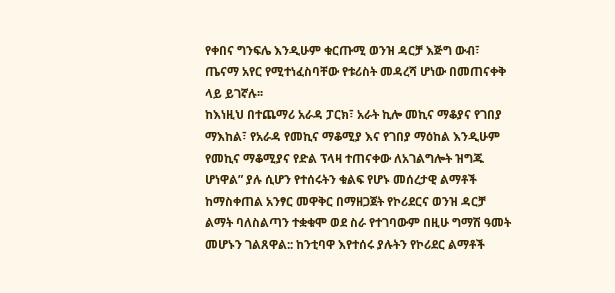የቀበና ግንፍሌ እንዲሁም ቁርጡሚ ወንዝ ዳርቻ እጅግ ውብ፣ ጤናማ አየር የሚተነፈስባቸው የቱሪስት መዳረሻ ሆነው በመጠናቀቅ ላይ ይገኛሉ፡፡
ከእነዚህ በተጨማሪ አራዳ ፓርክ፣ አራት ኪሎ መኪና ማቆያና የገበያ ማእከል፣ የአራዳ የመኪና ማቆሚያ እና የገበያ ማዕከል እንዲሁም የመኪና ማቆሚያና የድል ፕላዛ ተጠናቀው ለአገልግሎት ዝግጁ ሆነዋል” ያሉ ሲሆን የተሰሩትን ቁልፍ የሆኑ መሰረታዊ ልማቶች ከማስቀጠል አንፃር መዋቅር በማዘጋጀት የኮሪደርና ወንዝ ዳርቻ ልማት ባለስልጣን ተቋቁሞ ወደ ስራ የተገባውም በዚሁ ግማሽ ዓመት መሆኑን ገልጸዋል:: ከንቲባዋ እየተሰሩ ያሉትን የኮሪደር ልማቶች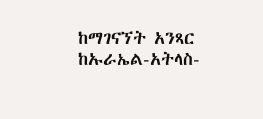ከማገናኘት አንጻር ከኡራኤል-አትላስ-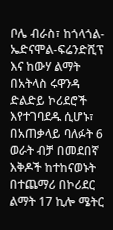ቦሌ ብራስ፣ ከጎላጎል-ኤድናሞል-ፍሬንድሺፕ እና ከውሃ ልማት በአትላስ ሩዋንዳ ድልድይ ኮሪደሮች እየተገባደዱ ሲሆኑ፣ በአጠቃላይ ባለፉት 6 ወራት ብቻ በመደበኛ እቅዶች ከተከናወኑት በተጨማሪ በኮሪደር ልማት 17 ኪሎ ሜትር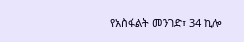የአስፋልት መንገድ፣ 34 ኪሎ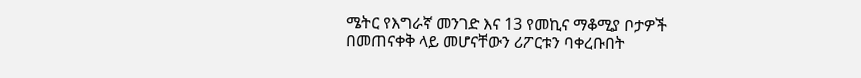ሜትር የእግራኛ መንገድ እና 13 የመኪና ማቆሚያ ቦታዎች በመጠናቀቅ ላይ መሆናቸውን ሪፖርቱን ባቀረቡበት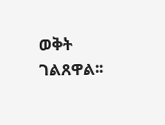ወቅት ገልጸዋል፡፡